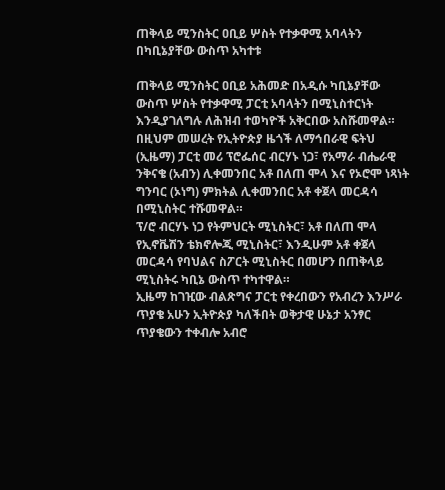ጠቅላይ ሚንስትር ዐቢይ ሦስት የተቃዋሚ አባላትን በካቢኔያቸው ውስጥ አካተቱ

ጠቅላይ ሚንስትር ዐቢይ አሕመድ በአዲሱ ካቢኔያቸው ውስጥ ሦስት የተቃዋሚ ፓርቲ አባላትን በሚኒስተርነት እንዲያገለግሉ ለሕዝብ ተወካዮች አቅርበው አስሹመዋል።
በዚህም መሠረት የኢትዮጵያ ዜጎች ለማኅበራዊ ፍትህ (ኢዜማ) ፓርቲ መሪ ፕሮፌሰር ብርሃኑ ነጋ፣ የአማራ ብሔራዊ ንቅናቄ (አብን) ሊቀመንበር አቶ በለጠ ሞላ እና የኦሮሞ ነጻነት ግንባር (ኦነግ) ምክትል ሊቀመንበር አቶ ቀጀላ መርዳሳ በሚኒስትር ተሹመዋል።
ፕ/ሮ ብርሃኑ ነጋ የትምህርት ሚኒስትር፣ አቶ በለጠ ሞላ የኢኖቬሽን ቴክኖሎጂ ሚኒስትር፣ እንዲሁም አቶ ቀጀላ መርዳሳ የባህልና ስፖርት ሚኒስትር በመሆን በጠቅላይ ሚኒስትሩ ካቢኔ ውስጥ ተካተዋል።
ኢዜማ ከገዢው ብልጽግና ፓርቲ የቀረበውን የአብረን እንሥራ ጥያቄ አሁን ኢትዮጵያ ካለችበት ወቅታዊ ሁኔታ አንፃር ጥያቄውን ተቀብሎ አብሮ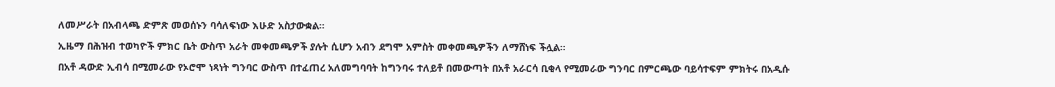ለመሥራት በአብላጫ ድምጽ መወሰኑን ባሳለፍነው እሁድ አስታውቋል።
ኢዜማ በሕዝብ ተወካዮች ምክር ቤት ውስጥ አራት መቀመጫዎች ያሉት ሲሆን አብን ደግሞ አምስት መቀመጫዎችን ለማሸነፍ ችሏል።
በአቶ ዳውድ ኢብሳ በሚመራው የኦሮሞ ነጻነት ግንባር ውስጥ በተፈጠረ አለመግባባት ከግንባሩ ተለይቶ በመውጣት በአቶ አራርሳ ቢቂላ የሚመራው ግንባር በምርጫው ባይሳተፍም ምክትሩ በአዲሱ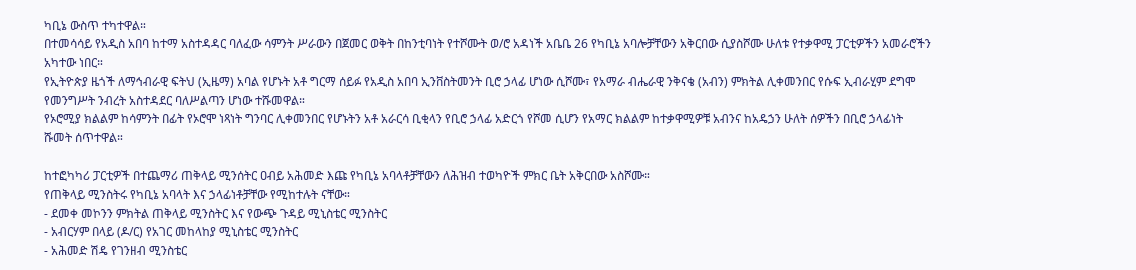ካቢኔ ውስጥ ተካተዋል።
በተመሳሳይ የአዲስ አበባ ከተማ አስተዳዳር ባለፈው ሳምንት ሥራውን በጀመር ወቅት በከንቲባነት የተሾሙት ወ/ሮ አዳነች አቤቤ 26 የካቢኔ አባሎቻቸውን አቅርበው ሲያስሾሙ ሁለቱ የተቃዋሚ ፓርቲዎችን አመራሮችን አካተው ነበር።
የኢትዮጵያ ዜጎች ለማኅብራዊ ፍትህ (ኢዜማ) አባል የሆኑት አቶ ግርማ ሰይፉ የአዲስ አበባ ኢንቨስትመንት ቢሮ ኃላፊ ሆነው ሲሾሙ፣ የአማራ ብሔራዊ ንቅናቄ (አብን) ምክትል ሊቀመንበር የሱፍ ኢብራሂም ደግሞ የመንግሥት ንብረት አስተዳደር ባለሥልጣን ሆነው ተሹመዋል።
የኦሮሚያ ክልልም ከሳምንት በፊት የኦሮሞ ነጻነት ግንባር ሊቀመንበር የሆኑትን አቶ አራርሳ ቢቂላን የቢሮ ኃላፊ አድርጎ የሾመ ሲሆን የአማር ክልልም ከተቃዋሚዎቹ አብንና ከአዴኃን ሁለት ሰዎችን በቢሮ ኃላፊነት ሹመት ሰጥተዋል።

ከተፎካካሪ ፓርቲዎች በተጨማሪ ጠቅላይ ሚንሰትር ዐብይ አሕመድ እጩ የካቢኔ አባላቶቻቸውን ለሕዝብ ተወካዮች ምክር ቤት አቅርበው አስሾሙ።
የጠቅላይ ሚንስትሩ የካቢኔ አባላት እና ኃላፊነቶቻቸው የሚከተሉት ናቸው።
- ደመቀ መኮንን ምክትል ጠቅላይ ሚንስትር እና የውጭ ጉዳይ ሚኒስቴር ሚንስትር
- አብርሃም በላይ (ዶ/ር) የአገር መከላከያ ሚኒስቴር ሚንስትር
- አሕመድ ሽዴ የገንዘብ ሚንስቴር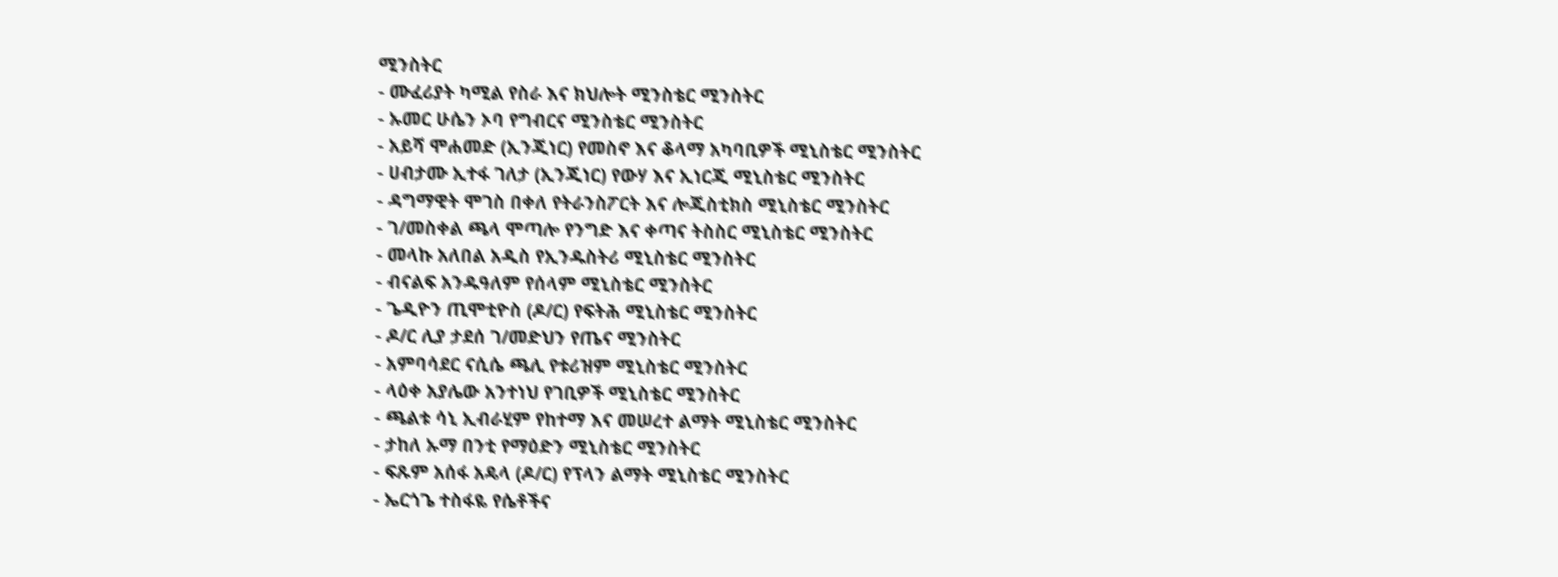ሚንስትር
- ሙፈሪያት ካሚል የስራ እና ክህሎት ሚንስቴር ሚንስትር
- ኡመር ሁሴን ኦባ የግብርና ሚንስቴር ሚንስትር
- አይሻ ሞሐመድ (ኢንጂነር) የመስኖ እና ቆላማ አካባቢዎች ሚኒስቴር ሚንስትር
- ሀብታሙ ኢተፋ ገለታ (ኢንጂነር) የውሃ እና ኢነርጂ ሚኒስቴር ሚንስትር
- ዳግማዊት ሞገስ በቀለ የትራንስፖርት እና ሎጂስቲክስ ሚኒስቴር ሚንስትር
- ገ/መስቀል ጫላ ሞጣሎ የንግድ እና ቀጣና ትስስር ሚኒስቴር ሚንስትር
- መላኩ አለበል አዲስ የኢንዱስትሪ ሚኒስቴር ሚንስትር
- ብናልፍ አንዱዓለም የሰላም ሚኒስቴር ሚንስትር
- ጌዲዮን ጢሞቲዮስ (ዶ/ር) የፍትሕ ሚኒስቴር ሚንስትር
- ዶ/ር ሊያ ታደሰ ገ/መድህን የጤና ሚንስትር
- አምባሳደር ናሲሴ ጫሊ የቱሪዝም ሚኒስቴር ሚንስትር
- ላዕቀ አያሌው አንተነህ የገቢዎች ሚኒስቴር ሚንስትር
- ጫልቱ ሳኒ ኢብራሂም የከተማ እና መሠረተ ልማት ሚኒስቴር ሚንስትር
- ታከለ ኡማ በንቲ የማዕድን ሚኒስቴር ሚንስትር
- ፍጹም አሰፋ አዴላ (ዶ/ር) የፕላን ልማት ሚኒስቴር ሚንስትር
- ኤርጎጌ ተስፋዬ የሴቶችና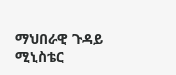ማህበራዊ ጉዳይ ሚኒስቴር